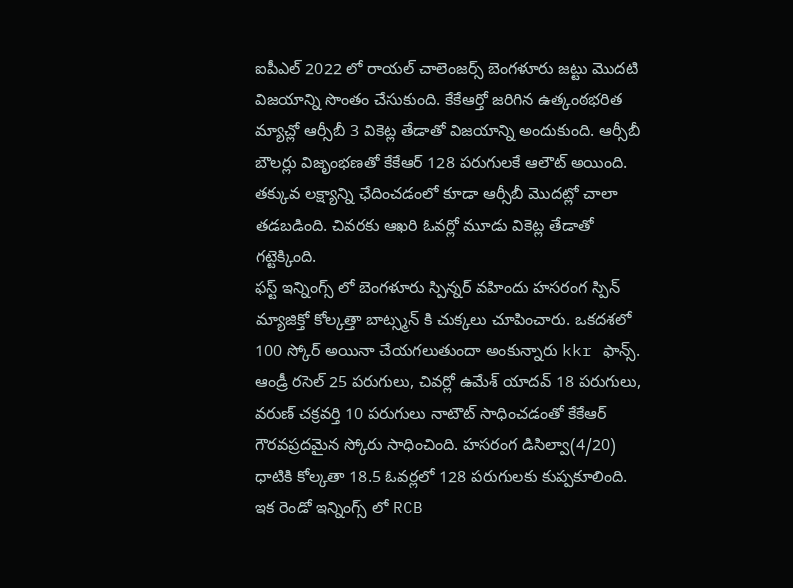ఐపీఎల్ 2022 లో రాయల్ చాలెంజర్స్ బెంగళూరు జట్టు మొదటి విజయాన్ని సొంతం చేసుకుంది. కేకేఆర్తో జరిగిన ఉత్కంఠభరిత మ్యాచ్లో ఆర్సీబీ 3 వికెట్ల తేడాతో విజయాన్ని అందుకుంది. ఆర్సీబీ బౌలర్లు విజృంభణతో కేకేఆర్ 128 పరుగులకే ఆలౌట్ అయింది. తక్కువ లక్ష్యాన్ని ఛేదించడంలో కూడా ఆర్సీబీ మొదట్లో చాలా తడబడింది. చివరకు ఆఖరి ఓవర్లో మూడు వికెట్ల తేడాతో గట్టెక్కింది.
ఫస్ట్ ఇన్నింగ్స్ లో బెంగళూరు స్పిన్నర్ వహిందు హసరంగ స్పిన్ మ్యాజిక్తో కోల్కత్తా బాట్స్మన్ కి చుక్కలు చూపించారు. ఒకదశలో 100 స్కోర్ అయినా చేయగలుతుందా అంకున్నారు kkr ఫాన్స్. ఆండ్రీ రసెల్ 25 పరుగులు, చివర్లో ఉమేశ్ యాదవ్ 18 పరుగులు, వరుణ్ చక్రవర్తి 10 పరుగులు నాటౌట్ సాధించడంతో కేకేఆర్ గౌరవప్రదమైన స్కోరు సాధించింది. హసరంగ డిసిల్వా(4/20) ధాటికి కోల్కతా 18.5 ఓవర్లలో 128 పరుగులకు కుప్పకూలింది. ఇక రెండో ఇన్నింగ్స్ లో RCB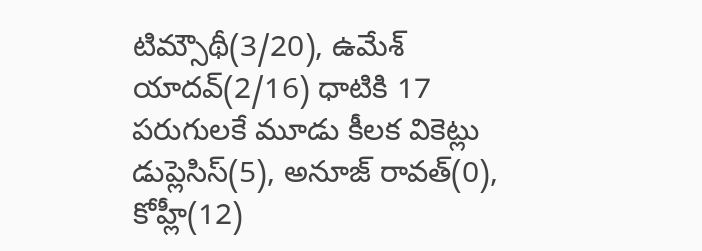టిమ్సౌథీ(3/20), ఉమేశ్ యాదవ్(2/16) ధాటికి 17 పరుగులకే మూడు కీలక వికెట్లు డుప్లెసిస్(5), అనూజ్ రావత్(0), కోహ్లీ(12)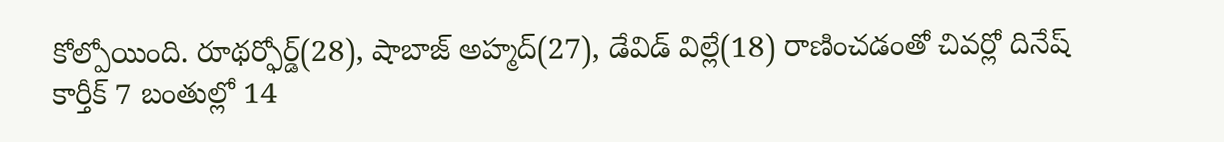కోల్పోయింది. రూథర్ఫోర్డ్(28), షాబాజ్ అహ్మద్(27), డేవిడ్ విల్లే(18) రాణించడంతో చివర్లో దినేష్ కార్తీక్ 7 బంతుల్లో 14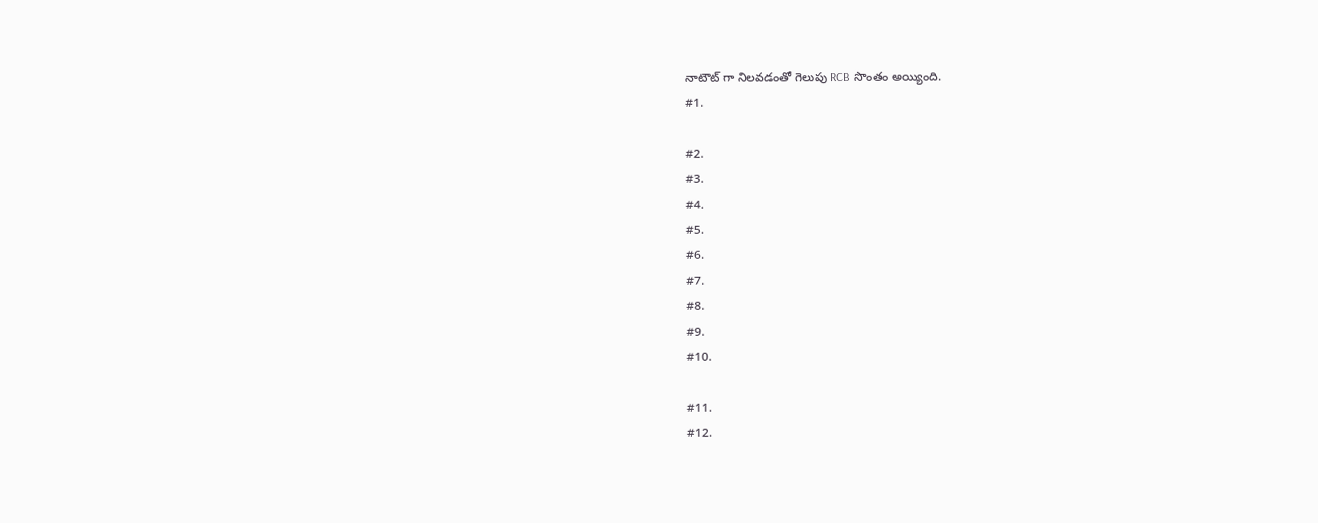నాటౌట్ గా నిలవడంతో గెలుపు RCB సొంతం అయ్యింది.
#1.

#2.
#3.
#4.
#5.
#6.
#7.
#8.
#9.
#10.

#11.
#12.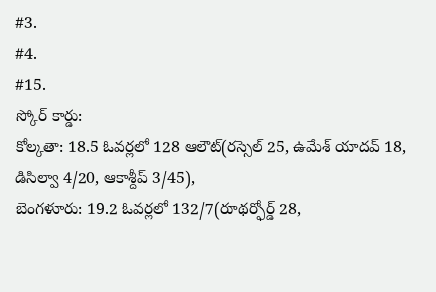#3.
#4.
#15.
స్కోర్ కార్డు:
కోల్కతా: 18.5 ఓవర్లలో 128 ఆలౌట్(రస్సెల్ 25, ఉమేశ్ యాదవ్ 18, డిసిల్వా 4/20, ఆకాశ్దీప్ 3/45),
బెంగళూరు: 19.2 ఓవర్లలో 132/7(రూథర్ఫోర్డ్ 28,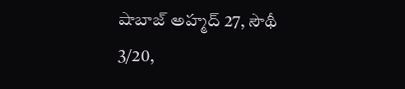షాబాజ్ అహ్మద్ 27, సౌథీ 3/20,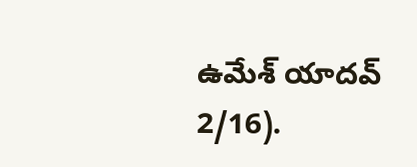ఉమేశ్ యాదవ్ 2/16).